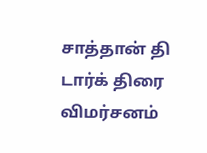சாத்தான் தி டார்க் திரை விமர்சனம்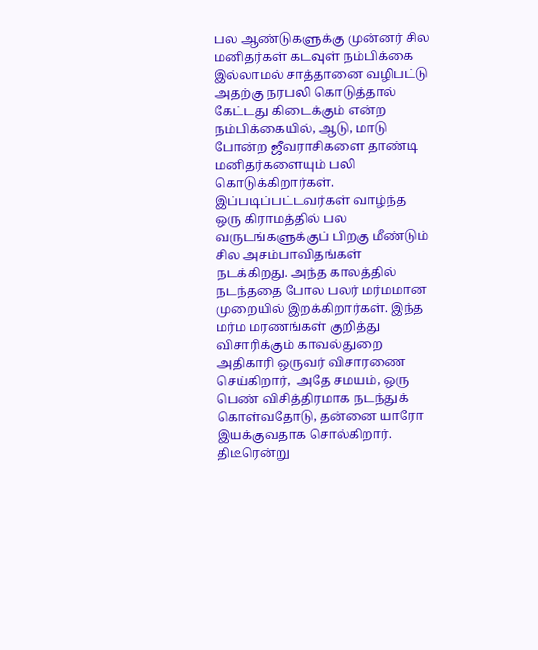பல ஆண்டுகளுக்கு முன்னர் சில மனிதர்கள் கடவுள் நம்பிக்கை இல்லாமல் சாத்தானை வழிபட்டு  அதற்கு நரபலி கொடுத்தால் கேட்டது கிடைக்கும் என்ற நம்பிக்கையில், ஆடு, மாடு போன்ற ஜீவராசிகளை தாண்டி மனிதர்களையும் பலி கொடுக்கிறார்கள். இப்படிப்பட்டவர்கள் வாழ்ந்த ஒரு கிராமத்தில் பல வருடங்களுக்குப் பிறகு மீண்டும் சில அசம்பாவிதங்கள் நடக்கிறது. அந்த காலத்தில் நடந்ததை போல பலர் மர்மமான முறையில் இறக்கிறார்கள். இந்த மர்ம மரணங்கள் குறித்து விசாரிக்கும் காவல்துறை அதிகாரி ஒருவர் விசாரணை செய்கிறார்,  அதே சமயம், ஒரு பெண் விசித்திரமாக நடந்துக் கொள்வதோடு, தன்னை யாரோ இயக்குவதாக சொல்கிறார். திடீரென்று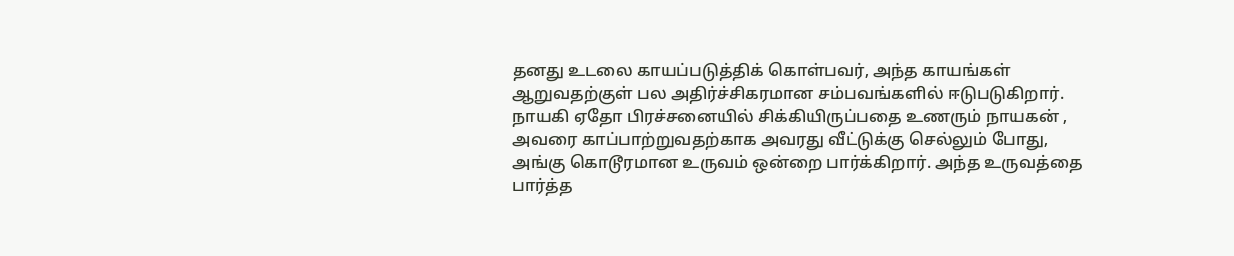தனது உடலை காயப்படுத்திக் கொள்பவர், அந்த காயங்கள் ஆறுவதற்குள் பல அதிர்ச்சிகரமான சம்பவங்களில் ஈடுபடுகிறார். நாயகி ஏதோ பிரச்சனையில் சிக்கியிருப்பதை உணரும் நாயகன் , அவரை காப்பாற்றுவதற்காக அவரது வீட்டுக்கு செல்லும் போது, அங்கு கொடூரமான உருவம் ஒன்றை பார்க்கிறார். அந்த உருவத்தை பார்த்த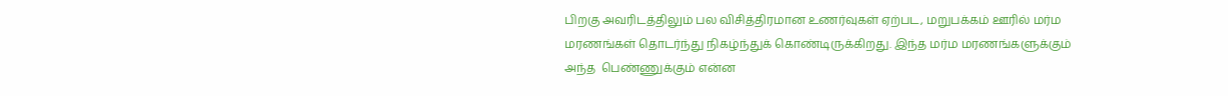பிறகு அவரிடத்திலும் பல விசித்திரமான உணர்வுகள் ஏற்பட, மறுபக்கம் ஊரில் மர்ம மரணங்கள் தொடர்ந்து நிகழ்ந்துக் கொண்டிருக்கிறது. இந்த மர்ம மரணங்களுக்கும் அந்த  பெண்ணுக்கும் என்ன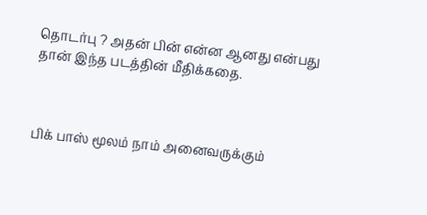தொடர்பு ? அதன் பின் என்ன ஆனது என்பது தான் இந்த படத்தின் மீதிக்கதை.



பிக் பாஸ் மூலம் நாம் அனைவருக்கும்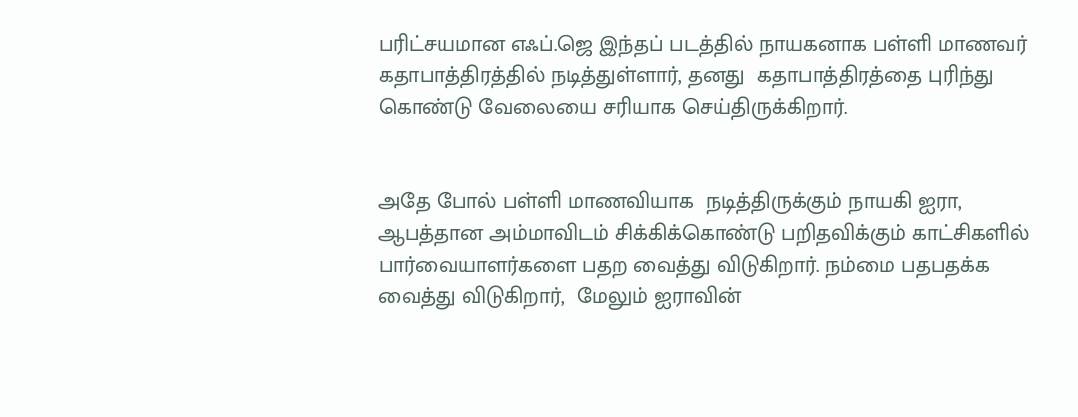பரிட்சயமான எஃப்.ஜெ இந்தப் படத்தில் நாயகனாக பள்ளி மாணவர் கதாபாத்திரத்தில் நடித்துள்ளார், தனது  கதாபாத்திரத்தை புரிந்து கொண்டு வேலையை சரியாக செய்திருக்கிறார்.


அதே போல் பள்ளி மாணவியாக  நடித்திருக்கும் நாயகி ஐரா, ஆபத்தான அம்மாவிடம் சிக்கிக்கொண்டு பறிதவிக்கும் காட்சிகளில் பார்வையாளர்களை பதற வைத்து விடுகிறார். நம்மை பதபதக்க வைத்து விடுகிறார்,  மேலும் ஐராவின்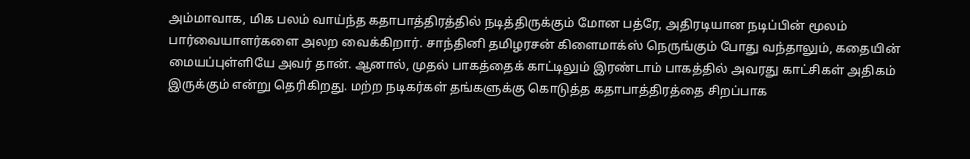அம்மாவாக, மிக பலம் வாய்ந்த கதாபாத்திரத்தில் நடித்திருக்கும் மோன பத்ரே, அதிரடியான நடிப்பின் மூலம் பார்வையாளர்களை அலற வைக்கிறார். சாந்தினி தமிழரசன் கிளைமாக்ஸ் நெருங்கும் போது வந்தாலும், கதையின் மையப்புள்ளியே அவர் தான். ஆனால், முதல் பாகத்தைக் காட்டிலும் இரண்டாம் பாகத்தில் அவரது காட்சிகள் அதிகம் இருக்கும் என்று தெரிகிறது. மற்ற நடிகர்கள் தங்களுக்கு கொடுத்த கதாபாத்திரத்தை சிறப்பாக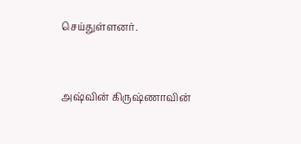செய்துள்ளனர்.


அஷ்வின் கிருஷ்ணாவின்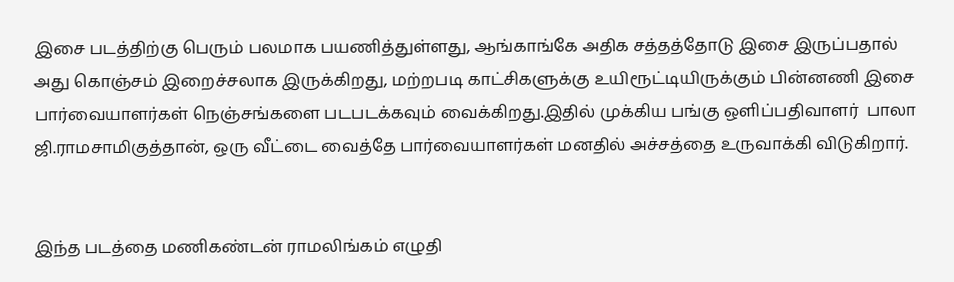இசை படத்திற்கு பெரும் பலமாக பயணித்துள்ளது, ஆங்காங்கே அதிக சத்தத்தோடு இசை இருப்பதால் அது கொஞ்சம் இறைச்சலாக இருக்கிறது, மற்றபடி காட்சிகளுக்கு உயிரூட்டியிருக்கும் பின்னணி இசை பார்வையாளர்கள் நெஞ்சங்களை படபடக்கவும் வைக்கிறது.இதில் முக்கிய பங்கு ஒளிப்பதிவாளர்  பாலா ஜி.ராமசாமிகுத்தான், ஒரு வீட்டை வைத்தே பார்வையாளர்கள் மனதில் அச்சத்தை உருவாக்கி விடுகிறார்.


இந்த படத்தை மணிகண்டன் ராமலிங்கம் எழுதி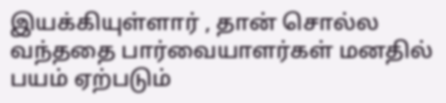இயக்கியுள்ளார் , தான் சொல்ல வந்ததை பார்வையாளர்கள் மனதில் பயம் ஏற்படும்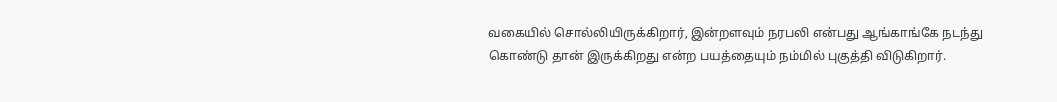வகையில் சொல்லியிருக்கிறார், இன்றளவும் நரபலி என்பது ஆங்காங்கே நடந்து கொண்டு தான் இருக்கிறது என்ற பயத்தையும் நம்மில் புகுத்தி விடுகிறார்.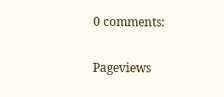0 comments:

Pageviews